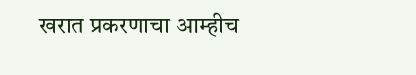खरात प्रकरणाचा आम्हीच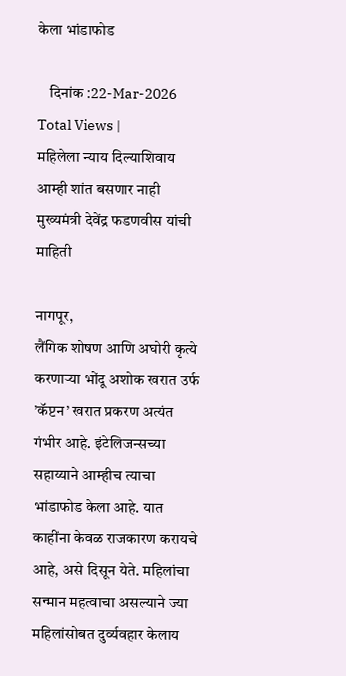केला भांडाफोड

    दिनांक :22-Mar-2026
Total Views |
महिलेला न्याय दिल्याशिवाय आम्ही शांत बसणार नाही
मुख्यमंत्री देवेंद्र फडणवीस यांची माहिती

नागपूर,
लैंगिक शोषण आणि अघोरी कृत्ये करणार्‍या भोंदू अशोक खरात उर्फ ’कॅप्टन’ खरात प्रकरण अत्यंत गंभीर आहे. इंटेलिजन्सच्या सहाय्याने आम्हीच त्याचा भांडाफोड केला आहे. यात काहींना केवळ राजकारण करायचे आहे, असे दिसून येते. महिलांचा सन्मान महत्वाचा असल्याने ज्या महिलांसोबत दुर्व्यवहार केलाय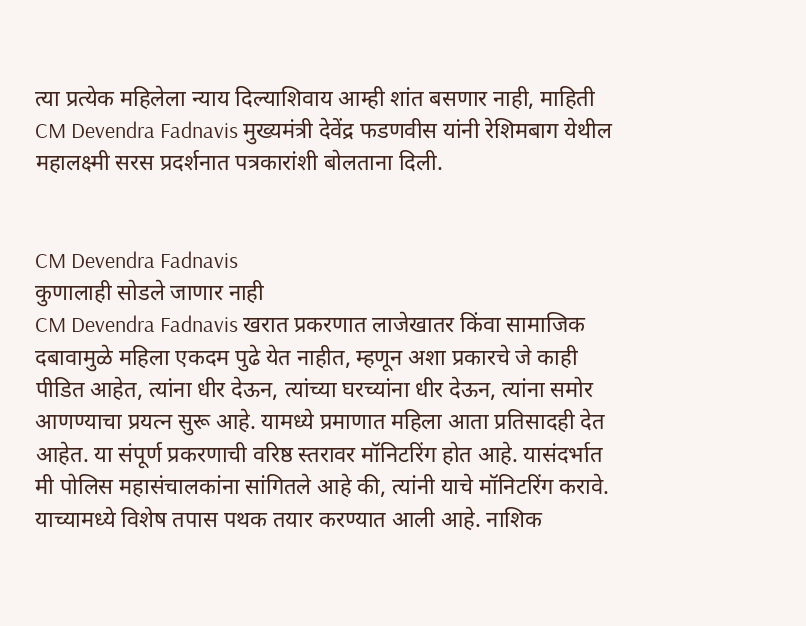त्या प्रत्येक महिलेला न्याय दिल्याशिवाय आम्ही शांत बसणार नाही, माहिती CM Devendra Fadnavis मुख्यमंत्री देवेंद्र फडणवीस यांनी रेशिमबाग येथील महालक्ष्मी सरस प्रदर्शनात पत्रकारांशी बोलताना दिली.


CM Devendra Fadnavis
कुणालाही सोडले जाणार नाही
CM Devendra Fadnavis खरात प्रकरणात लाजेखातर किंवा सामाजिक दबावामुळे महिला एकदम पुढे येत नाहीत, म्हणून अशा प्रकारचे जे काही पीडित आहेत, त्यांना धीर देऊन, त्यांच्या घरच्यांना धीर देऊन, त्यांना समोर आणण्याचा प्रयत्न सुरू आहे. यामध्ये प्रमाणात महिला आता प्रतिसादही देत आहेत. या संपूर्ण प्रकरणाची वरिष्ठ स्तरावर मॉनिटरिंग होत आहे. यासंदर्भात मी पोलिस महासंचालकांना सांगितले आहे की, त्यांनी याचे मॉनिटरिंग करावे. याच्यामध्ये विशेष तपास पथक तयार करण्यात आली आहे. नाशिक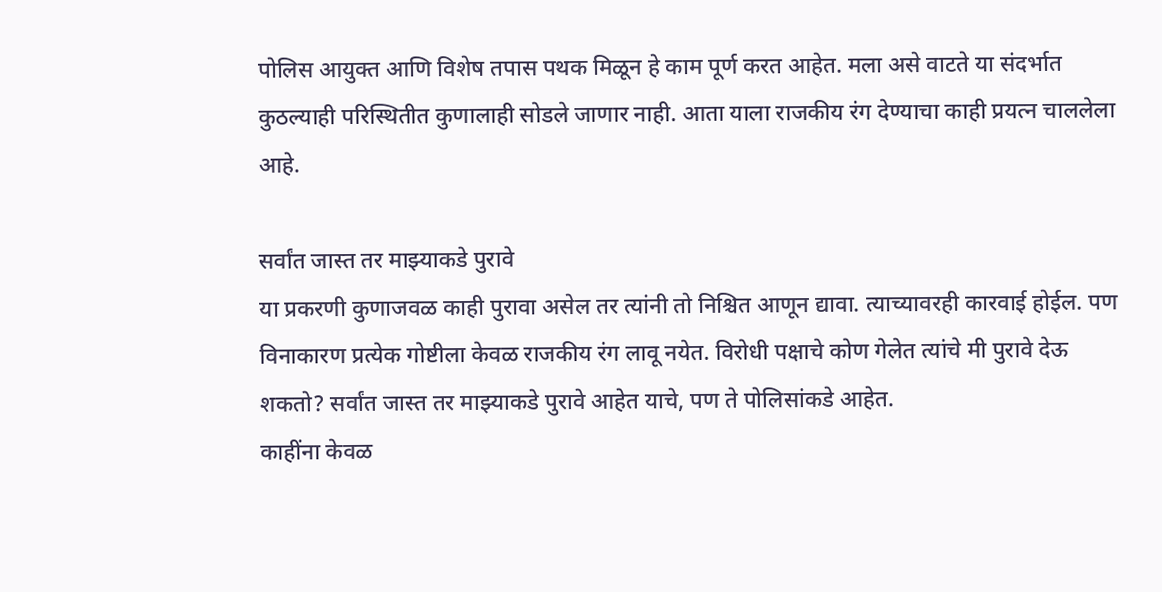पोलिस आयुक्त आणि विशेष तपास पथक मिळून हे काम पूर्ण करत आहेत. मला असे वाटते या संदर्भात कुठल्याही परिस्थितीत कुणालाही सोडले जाणार नाही. आता याला राजकीय रंग देण्याचा काही प्रयत्न चाललेला आहे.

सर्वांत जास्त तर माझ्याकडे पुरावे
या प्रकरणी कुणाजवळ काही पुरावा असेल तर त्यांनी तो निश्चित आणून द्यावा. त्याच्यावरही कारवाई होईल. पण विनाकारण प्रत्येक गोष्टीला केवळ राजकीय रंग लावू नयेत. विरोधी पक्षाचे कोण गेलेत त्यांचे मी पुरावे देऊ शकतो? सर्वांत जास्त तर माझ्याकडे पुरावे आहेत याचे, पण ते पोलिसांकडे आहेत.
काहींना केवळ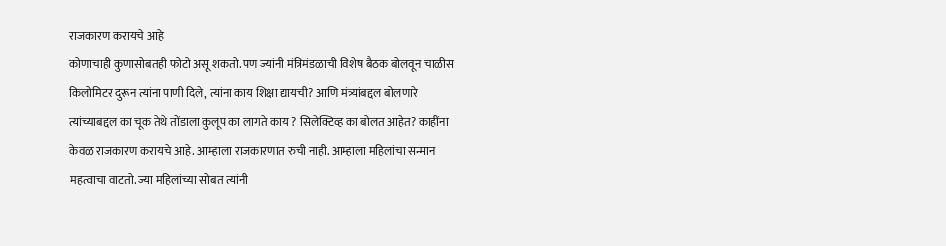राजकारण करायचे आहे
कोणाचाही कुणासोबतही फोटो असू शकतो. पण ज्यांनी मंत्रिमंडळाची विशेष बैठक बोलवून चाळीस किलोमिटर दुरून त्यांना पाणी दिले, त्यांना काय शिक्षा द्यायची? आणि मंत्र्यांबद्दल बोलणारे त्यांच्याबद्दल का चूक तेथे तोंडाला कुलूप का लागते काय ? सिलेक्टिव्ह का बोलत आहेत? काहींना केवळ राजकारण करायचे आहे. आम्हाला राजकारणात रुची नाही. आम्हाला महिलांचा सन्मान महत्वाचा वाटतो. ज्या महिलांच्या सोबत त्यांनी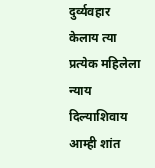दुर्व्यवहार केलाय त्या प्रत्येक महिलेला न्याय दिल्याशिवाय आम्ही शांत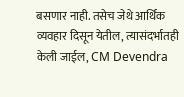बसणार नाही. तसेच जेथे आर्थिक व्यवहार दिसून येतील, त्यासंदर्भातही केली जाईल, CM Devendra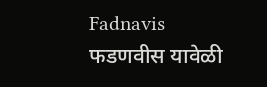Fadnavis  फडणवीस यावेळी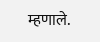म्हणाले.